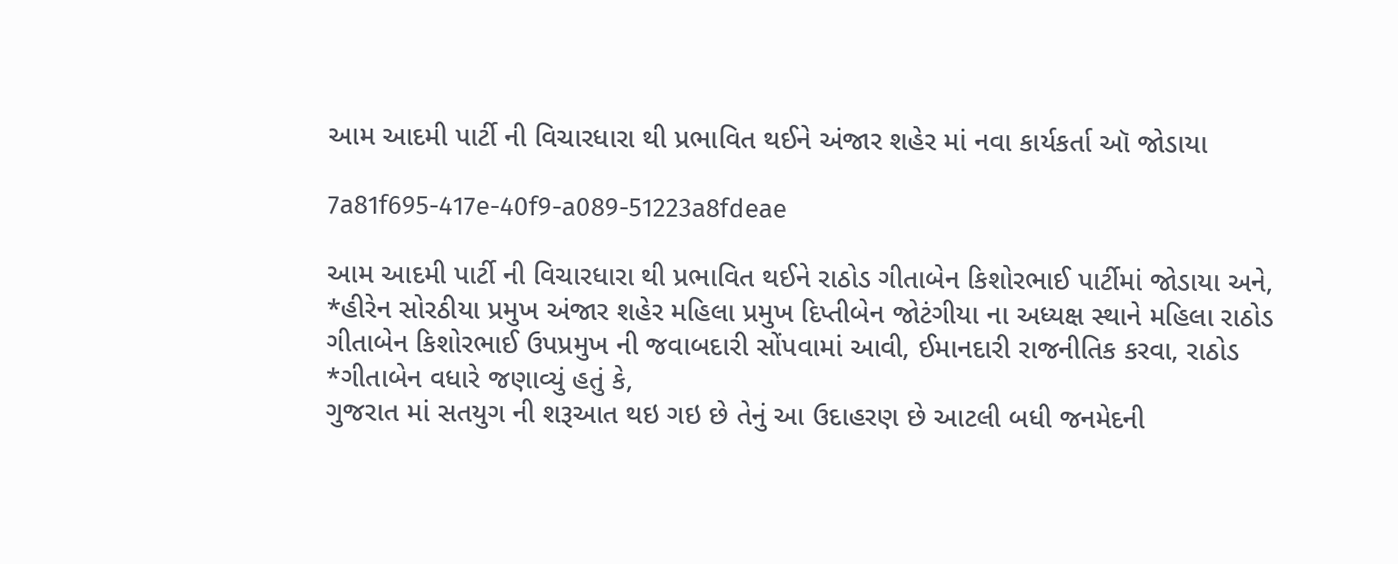આમ આદમી પાર્ટી ની વિચારધારા થી પ્રભાવિત થઈને અંજાર શહેર માં નવા કાર્યકર્તા ઑ જોડાયા

7a81f695-417e-40f9-a089-51223a8fdeae

આમ આદમી પાર્ટી ની વિચારધારા થી પ્રભાવિત થઈને રાઠોડ ગીતાબેન કિશોરભાઈ પાર્ટીમાં જોડાયા અને, *હીરેન સોરઠીયા પ્રમુખ અંજાર શહેર મહિલા પ્રમુખ દિપ્તીબેન જોટંગીયા ના અધ્યક્ષ સ્થાને મહિલા રાઠોડ ગીતાબેન કિશોરભાઈ ઉપપ્રમુખ ની જવાબદારી સોંપવામાં આવી, ઈમાનદારી રાજનીતિક કરવા, રાઠોડ *ગીતાબેન વધારે જણાવ્યું હતું કે,
ગુજરાત માં સતયુગ ની શરૂઆત થઇ ગઇ છે તેનું આ ઉદાહરણ છે આટલી બધી જનમેદની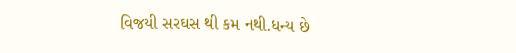વિજયી સરઘસ થી કમ નથી.ધન્ય છે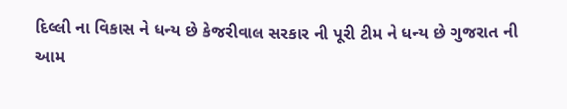દિલ્લી ના વિકાસ ને ધન્ય છે કેજરીવાલ સરકાર ની પૂરી ટીમ ને ધન્ય છે ગુજરાત ની આમ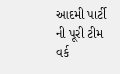આદમી પાર્ટી ની પૂરી ટીમ વર્ક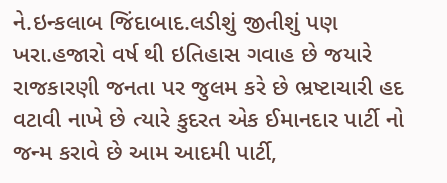ને.ઇન્કલાબ જિંદાબાદ.લડીશું જીતીશું પણ ખરા.હજારો વર્ષ થી ઇતિહાસ ગવાહ છે જયારે રાજકારણી જનતા પર જુલમ કરે છે ભ્રષ્ટાચારી હદ વટાવી નાખે છે ત્યારે કુદરત એક ઈમાનદાર પાર્ટી નો જન્મ કરાવે છે આમ આદમી પાર્ટી,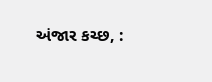અંજાર કચ્છ, :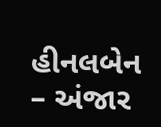હીનલબેન – અંજાર